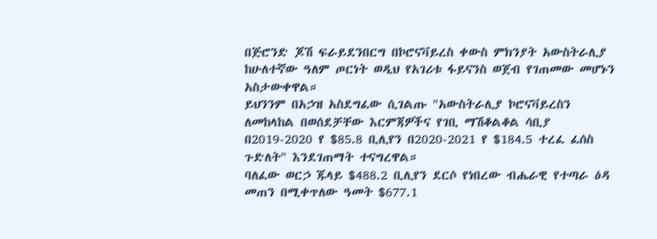በጅሮንድ ጆሽ ፍራይደንበርግ በኮሮናቫይረስ ቀውስ ምክንያት አውስትራሊያ ከሁለተኛው ዓለም ጦርነት ወዲህ የአገሪቱ ፋይናንስ ወጀብ የገጠመው መሆኑን አስታውቀዋል።
ይህንንም በአኃዝ አስደግፈው ሲገልጡ "አውስትራሊያ ኮሮናቫይረስን ለመከላከል በወሰደቻቸው እርምጃዎችና የገቢ ማሽቆልቆል ሳቢያ በ2019-2020 የ $85.8 ቢሊየን በ2020-2021 የ $184.5 ተረፈ ፈሰስ ጉድለት" እንደገጠማት ተናግረዋል።
ባለፈው ወርኃ ጁላይ $488.2 ቢሊየን ደርሶ የነበረው ብሔራዊ የተጣራ ዕዳ መጠን በሚቀጥለው ዓመት $677.1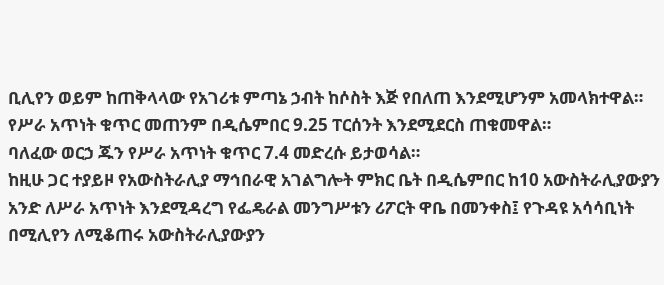ቢሊየን ወይም ከጠቅላላው የአገሪቱ ምጣኔ ኃብት ከሶስት እጅ የበለጠ እንደሚሆንም አመላክተዋል።
የሥራ አጥነት ቁጥር መጠንም በዲሴምበር 9.25 ፐርሰንት እንደሚደርስ ጠቁመዋል።
ባለፈው ወርኃ ጁን የሥራ አጥነት ቁጥር 7.4 መድረሱ ይታወሳል።
ከዚሁ ጋር ተያይዞ የአውስትራሊያ ማኅበራዊ አገልግሎት ምክር ቤት በዲሴምበር ከ10 አውስትራሊያውያን አንድ ለሥራ አጥነት እንደሚዳረግ የፌዴራል መንግሥቱን ሪፖርት ዋቤ በመንቀስ፤ የጉዳዩ አሳሳቢነት በሚሊየን ለሚቆጠሩ አውስትራሊያውያን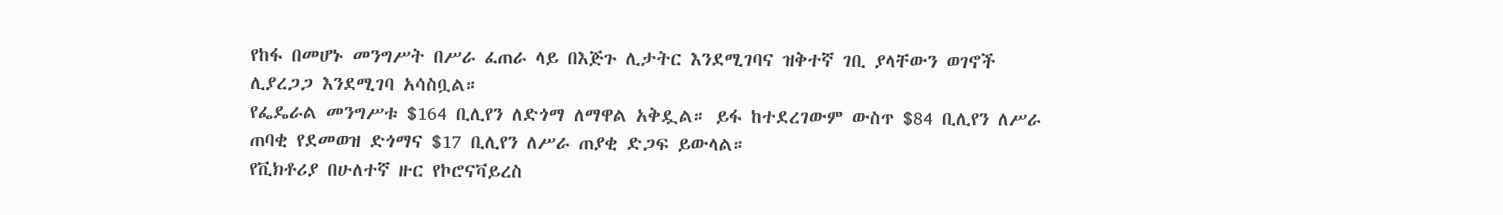የከፋ በመሆኑ መንግሥት በሥራ ፈጠራ ላይ በእጅጉ ሊታትር እንደሚገባና ዝቅተኛ ገቢ ያላቸውን ወገኖች ሊያረጋጋ እንደሚገባ አሳስቧል።
የፌዴራል መንግሥቱ $164 ቢሊየን ለድጎማ ለማዋል አቅዷል። ይፋ ከተደረገውም ውስጥ $84 ቢሊየን ለሥራ ጠባቂ የደመወዝ ድጎማና $17 ቢሊየን ለሥራ ጠያቂ ድጋፍ ይውላል።
የቪክቶሪያ በሁለተኛ ዙር የኮሮናቫይረስ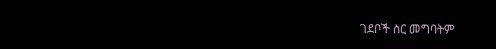ገደቦች ስር መግባትም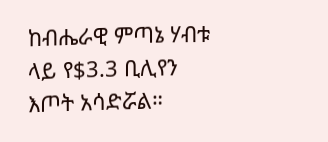ከብሔራዊ ምጣኔ ሃብቱ ላይ የ$3.3 ቢሊየን እጦት አሳድሯል።